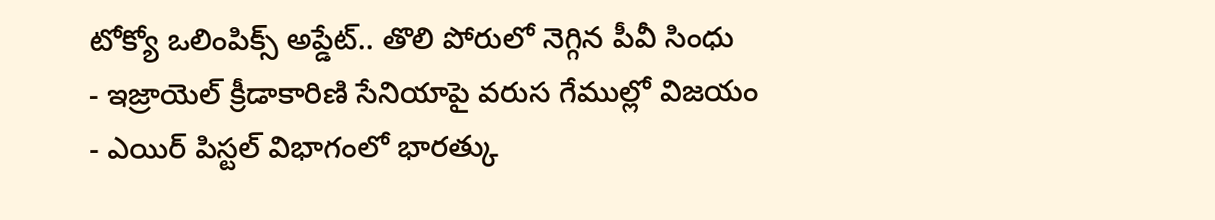టోక్యో ఒలింపిక్స్ అప్డేట్.. తొలి పోరులో నెగ్గిన పీవీ సింధు
- ఇజ్రాయెల్ క్రీడాకారిణి సేనియాపై వరుస గేముల్లో విజయం
- ఎయిర్ పిస్టల్ విభాగంలో భారత్కు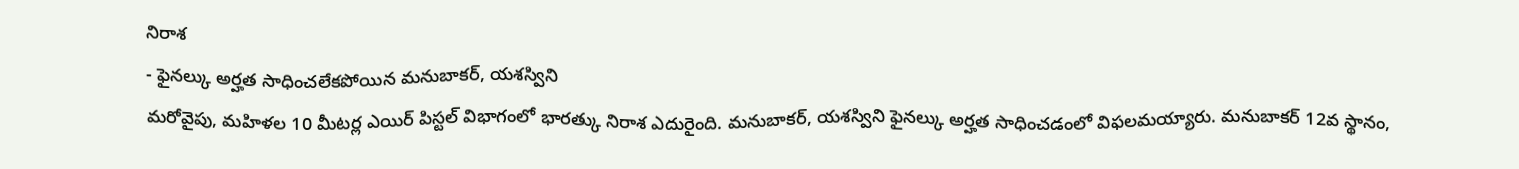నిరాశ
- ఫైనల్కు అర్హత సాధించలేకపోయిన మనుబాకర్, యశస్విని
మరోవైపు, మహిళల 10 మీటర్ల ఎయిర్ పిస్టల్ విభాగంలో భారత్కు నిరాశ ఎదురైంది. మనుబాకర్, యశస్విని ఫైనల్కు అర్హత సాధించడంలో విఫలమయ్యారు. మనుబాకర్ 12వ స్థానం,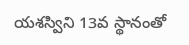యశస్విని 13వ స్థానంతో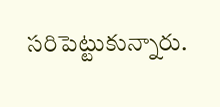సరిపెట్టుకున్నారు.